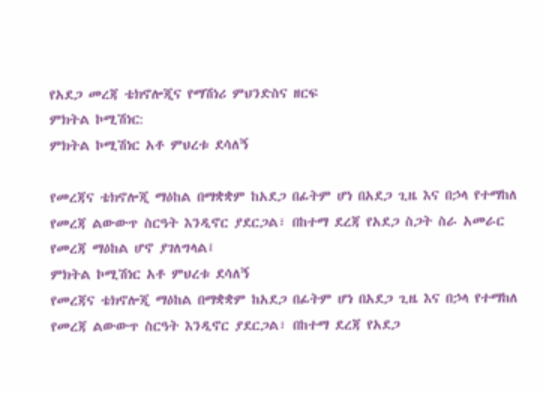የአደጋ መረጃ ቴክኖሎጂና የማሽነሪ ምህንድስና ዘርፍ
ምክትል ኮሚሽነር:
ምክትል ኮሚሽነር አቶ ምህረቱ ደሳለኝ

የመረጃና ቴክኖሎጂ ማዕከል በማቋቋም ከአደጋ በፊትም ሆነ በአደጋ ጊዜ እና በኃላ የተማከለ የመረጃ ልውውጥ ስርዓት እንዲኖር ያደርጋል፣ በከተማ ደረጃ የአደጋ ስጋት ስራ አመራር የመረጃ ማዕከል ሆኖ ያገለግላል፤
ምክትል ኮሚሽነር አቶ ምህረቱ ደሳለኝ
የመረጃና ቴክኖሎጂ ማዕከል በማቋቋም ከአደጋ በፊትም ሆነ በአደጋ ጊዜ እና በኃላ የተማከለ የመረጃ ልውውጥ ስርዓት እንዲኖር ያደርጋል፣ በከተማ ደረጃ የአደጋ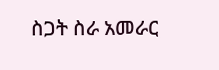ስጋት ስራ አመራር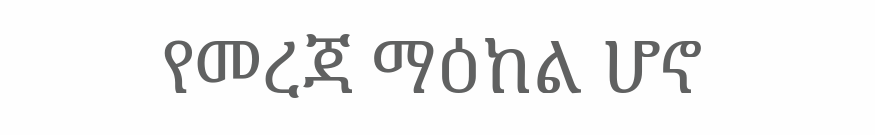የመረጃ ማዕከል ሆኖ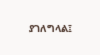ያገለግላል፤